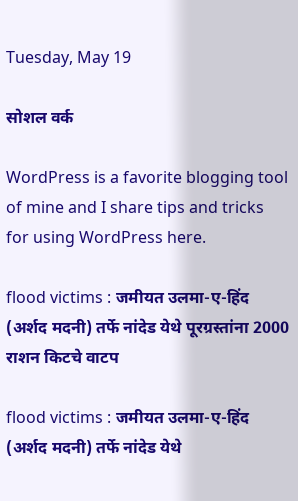Tuesday, May 19

सोशल वर्क

WordPress is a favorite blogging tool of mine and I share tips and tricks for using WordPress here.

flood victims : जमीयत उलमा-ए-हिंद (अर्शद मदनी) तर्फे नांदेड येथे पूरग्रस्तांना 2000 राशन किटचे वाटप

flood victims : जमीयत उलमा-ए-हिंद (अर्शद मदनी) तर्फे नांदेड येथे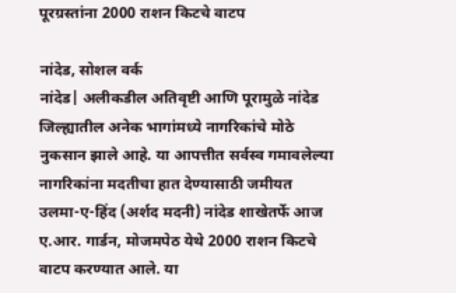पूरग्रस्तांना 2000 राशन किटचे वाटप

नांदेड, सोशल वर्क
नांदेड| अलीकडील अतिवृष्टी आणि पूरामुळे नांदेड जिल्ह्यातील अनेक भागांमध्ये नागरिकांचे मोठे नुकसान झाले आहे. या आपत्तीत सर्वस्व गमावलेल्या नागरिकांना मदतीचा हात देण्यासाठी जमीयत उलमा-ए-हिंद (अर्शद मदनी) नांदेड शाखेतर्फे आज ए.आर. गार्डन, मोजमपेठ येथे 2000 राशन किटचे वाटप करण्यात आले. या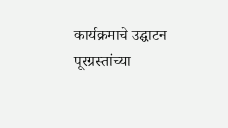कार्यक्रमाचे उद्घाटन पूरग्रस्तांच्या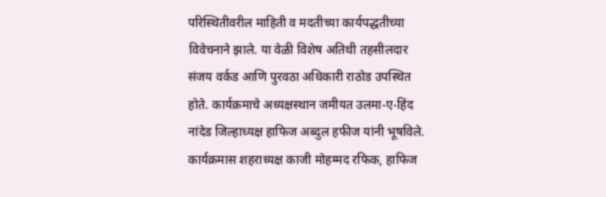परिस्थितीवरील माहिती व मदतीच्या कार्यपद्धतीच्या विवेचनाने झाले. या वेळी विशेष अतिथी तहसीलदार संजय वर्कड आणि पुरवठा अधिकारी राठोड उपस्थित होते. कार्यक्रमाचे अध्यक्षस्थान जमीयत उलमा-ए-हिंद नांदेड जिल्हाध्यक्ष हाफिज अब्दुल हफीज यांनी भूषविले. कार्यक्रमास शहराध्यक्ष काजी मोहम्मद रफिक, हाफिज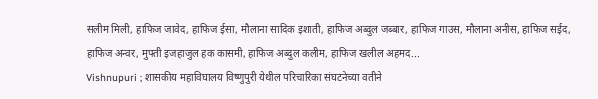सलीम मिली, हाफिज जावेद, हाफिज ईसा, मौलाना सादिक इशाती, हाफिज अब्दुल जब्बार, हाफिज गाउस, मौलाना अनीस, हाफिज सईद, हाफिज अन्वर, मुफ्ती इजहाजुल हक कासमी, हाफिज अब्दुल कलीम, हाफिज खलील अहमद...
Vishnupuri ; शासकीय महाविघालय विष्णुपुरी येथील परिचारिका संघटनेच्या वतीने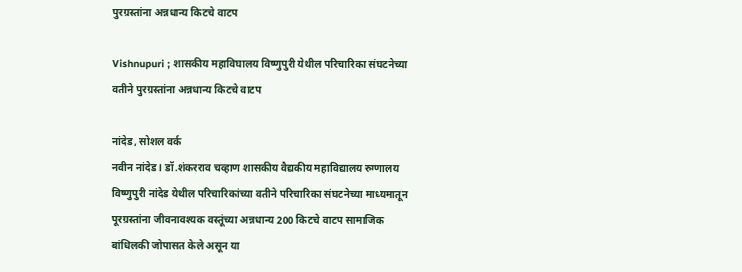पुरग्रस्तांना अन्नधान्य किटचे वाटप

Vishnupuri ; शासकीय महाविघालय विष्णुपुरी येथील परिचारिका संघटनेच्या वतीने पुरग्रस्तांना अन्नधान्य किटचे वाटप

नांदेड, सोशल वर्क
नवीन नांदेड l डॉ.शंकरराव चव्हाण शासकीय वैद्यकीय महाविद्यालय रुग्णालय विष्णुपुरी नांदेड येथील परिचारिकांच्या वतीने परिचारिका संघटनेच्या माध्यमातून पूरग्रस्तांना जीवनावश्यक वस्तूंच्या अन्नधान्य 200 किटचे वाटप सामाजिक बांधिलकी जोपासत केले असून या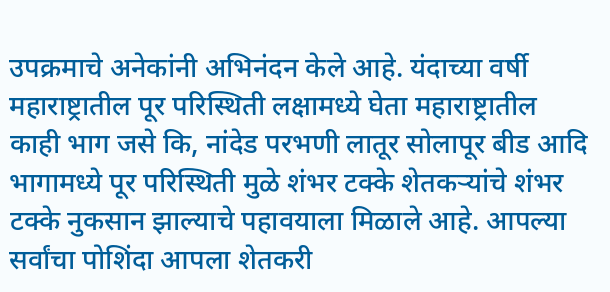उपक्रमाचे अनेकांनी अभिनंदन केले आहे. यंदाच्या वर्षी महाराष्ट्रातील पूर परिस्थिती लक्षामध्ये घेता महाराष्ट्रातील काही भाग जसे कि, नांदेड परभणी लातूर सोलापूर बीड आदि भागामध्ये पूर परिस्थिती मुळे शंभर टक्के शेतकऱ्यांचे शंभर टक्के नुकसान झाल्याचे पहावयाला मिळाले आहे. आपल्या सर्वांचा पोशिंदा आपला शेतकरी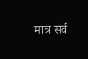मात्र सर्व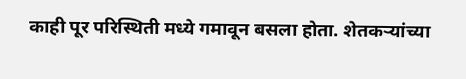काही पूर परिस्थिती मध्ये गमावून बसला होता. शेतकऱ्यांच्या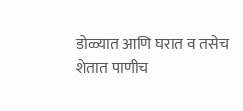डोळ्यात आणि घरात व तसेच शेतात पाणीच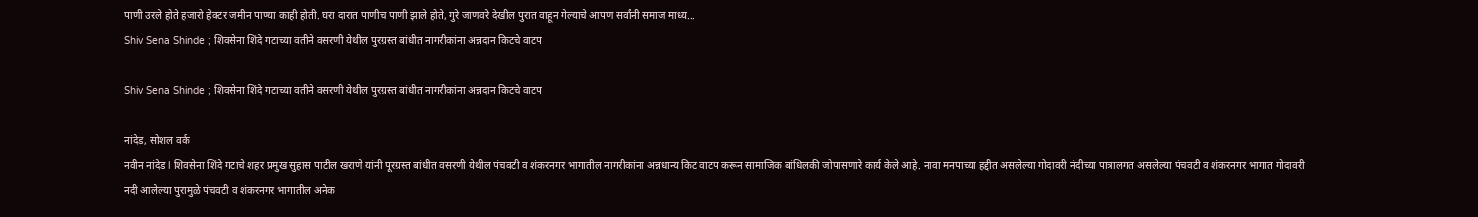पाणी उरले होते हजारो हेक्टर जमीन पाण्या काही होती. घरा दारात पाणीच पाणी झाले होते, गुरे जाणवरे देखील पुरात वाहून गेल्याचे आपण सर्वांनी समाज माध्य...
Shiv Sena Shinde ; शिवसेना शिंदे गटाच्या वतीने वसरणी येथील पुरग्रस्त बांधीत नागरीकांना अन्नदान किटचे वाटप

Shiv Sena Shinde ; शिवसेना शिंदे गटाच्या वतीने वसरणी येथील पुरग्रस्त बांधीत नागरीकांना अन्नदान किटचे वाटप

नांदेड, सोशल वर्क
नवीन नांदेड l शिवसेना शिंदे गटाचे शहर प्रमुख सुहास पाटील खराणे यांनी पूरग्रस्त बांधीत वसरणी येथील पंचवटी व शंकरनगर भागातील नागरीकांना अन्नधान्य किट वाटप करून सामाजिक बांधिलकी जोपासणारे कार्य केले आहे. नावा मनपाच्या हद्दीत असलेल्या गोदावरी नंदीच्या पात्रालगत असलेल्या पंचवटी व शंकरनगर भागात गोदावरी नदी आलेल्या पुरामुळे पंचवटी व शंकरनगर भागातील अनेक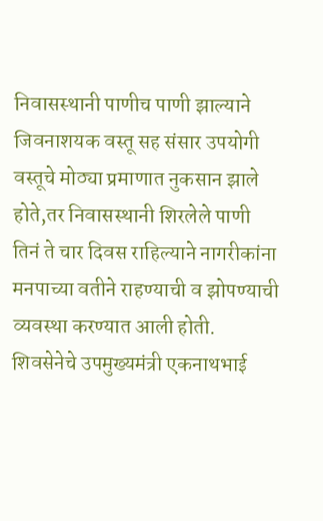निवासस्थानी पाणीच पाणी झाल्याने जिवनाशयक वस्तू सह संसार उपयोगी वस्तूचे मोठ्या प्रमाणात नुकसान झाले होते,तर निवासस्थानी शिरलेले पाणी तिनं ते चार दिवस राहिल्याने नागरीकांना मनपाच्या वतीने राहण्याची व झोपण्याची व्यवस्था करण्यात आली होती. शिवसेनेचे उपमुख्यमंत्री एकनाथभाई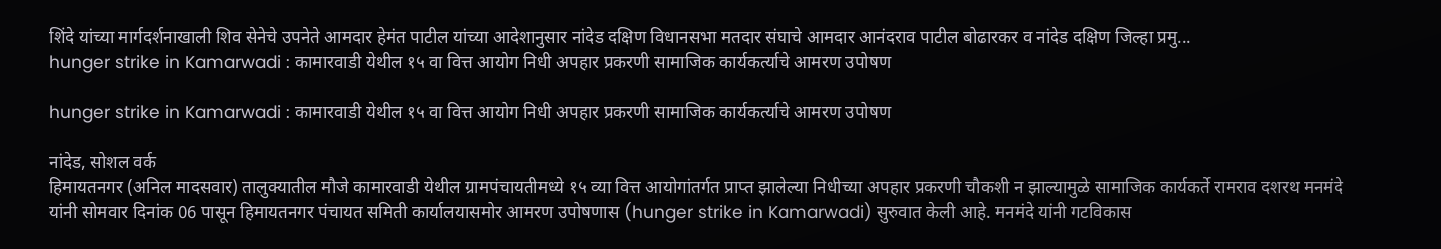शिंदे यांच्या मार्गदर्शनाखाली शिव सेनेचे उपनेते आमदार हेमंत पाटील यांच्या आदेशानुसार नांदेड दक्षिण विधानसभा मतदार संघाचे आमदार आनंदराव पाटील बोढारकर व नांदेड दक्षिण जिल्हा प्रमु...
hunger strike in Kamarwadi : कामारवाडी येथील १५ वा वित्त आयोग निधी अपहार प्रकरणी सामाजिक कार्यकर्त्याचे आमरण उपोषण

hunger strike in Kamarwadi : कामारवाडी येथील १५ वा वित्त आयोग निधी अपहार प्रकरणी सामाजिक कार्यकर्त्याचे आमरण उपोषण

नांदेड, सोशल वर्क
हिमायतनगर (अनिल मादसवार) तालुक्यातील मौजे कामारवाडी येथील ग्रामपंचायतीमध्ये १५ व्या वित्त आयोगांतर्गत प्राप्त झालेल्या निधीच्या अपहार प्रकरणी चौकशी न झाल्यामुळे सामाजिक कार्यकर्ते रामराव दशरथ मनमंदे यांनी सोमवार दिनांक 06 पासून हिमायतनगर पंचायत समिती कार्यालयासमोर आमरण उपोषणास (hunger strike in Kamarwadi) सुरुवात केली आहे. मनमंदे यांनी गटविकास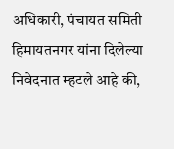अधिकारी, पंचायत समिती हिमायतनगर यांना दिलेल्या निवेदनात म्हटले आहे की,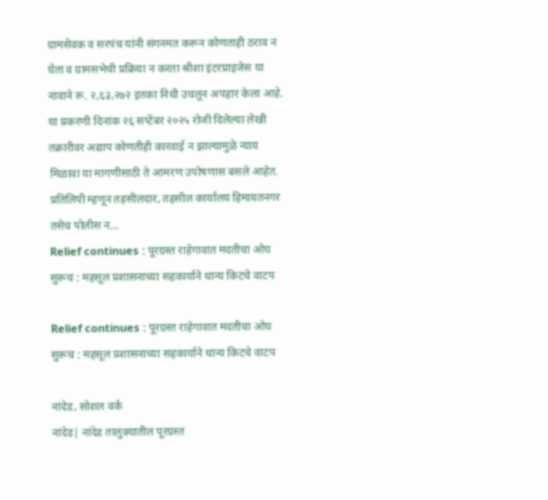ग्रामसेवक व सरपंच यांनी संगनमत करून कोणताही ठराव न घेता व ग्रामसभेची प्रक्रिया न करता श्रीशा इंटरप्राइजेस या नावाने रू. २,६३,२७२ इतका निधी उचलून अपहार केला आहे. या प्रकरणी दिनांक २६ सप्टेंबर २०२५ रोजी दिलेल्या लेखी तक्रारीवर अद्याप कोणतीही कारवाई न झाल्यामुळे न्याय मिळावा या मागणीसाठी ते आमरण उपोषणास बसले आहेत. प्रतिलिपी म्हणून तहसीलदार, तहसील कार्यालय हिमायतनगर तसेच पोलीस न...
Relief continues : पूरग्रस्त राहेगावात मदतीचा ओघ सुरूच : महसूल प्रशासनाच्या सहकार्याने धान्य किटचे वाटप

Relief continues : पूरग्रस्त राहेगावात मदतीचा ओघ सुरूच : महसूल प्रशासनाच्या सहकार्याने धान्य किटचे वाटप

नांदेड, सोशल वर्क
नांदेड| नांदेड तालुक्यातील पूरग्रस्त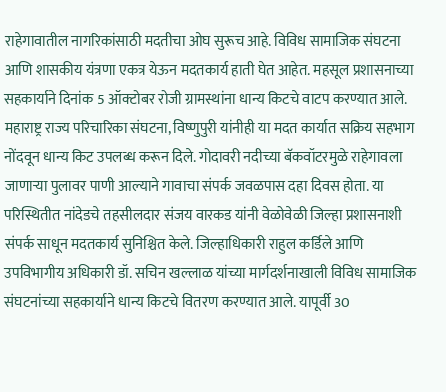राहेगावातील नागरिकांसाठी मदतीचा ओघ सुरूच आहे. विविध सामाजिक संघटना आणि शासकीय यंत्रणा एकत्र येऊन मदतकार्य हाती घेत आहेत. महसूल प्रशासनाच्या सहकार्याने दिनांक 5 ऑक्टोबर रोजी ग्रामस्थांना धान्य किटचे वाटप करण्यात आले. महाराष्ट्र राज्य परिचारिका संघटना, विष्णुपुरी यांनीही या मदत कार्यात सक्रिय सहभाग नोंदवून धान्य किट उपलब्ध करून दिले. गोदावरी नदीच्या बॅकवॉटरमुळे राहेगावला जाणाऱ्या पुलावर पाणी आल्याने गावाचा संपर्क जवळपास दहा दिवस होता. या परिस्थितीत नांदेडचे तहसीलदार संजय वारकड यांनी वेळोवेळी जिल्हा प्रशासनाशी संपर्क साधून मदतकार्य सुनिश्चित केले. जिल्हाधिकारी राहुल कर्डिले आणि उपविभागीय अधिकारी डॉ. सचिन खल्लाळ यांच्या मार्गदर्शनाखाली विविध सामाजिक संघटनांच्या सहकार्याने धान्य किटचे वितरण करण्यात आले. यापूर्वी 30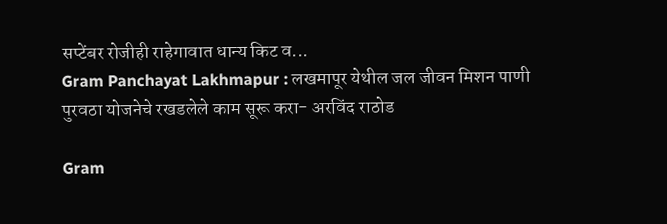सप्टेंबर रोजीही राहेगावात धान्य किट व...
Gram Panchayat Lakhmapur : लखमापूर येथील जल जीवन मिशन पाणी पुरवठा योजनेचे रखडलेले काम सूरू करा- अरविंद राठोड

Gram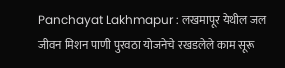Panchayat Lakhmapur : लखमापूर येथील जल जीवन मिशन पाणी पुरवठा योजनेचे रखडलेले काम सूरू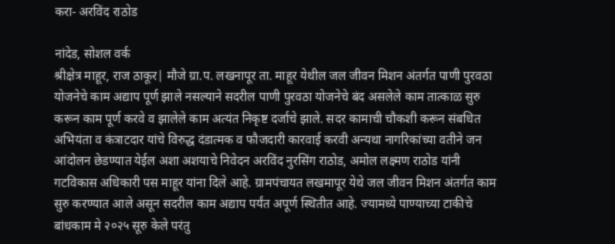करा- अरविंद राठोड

नांदेड, सोशल वर्क
श्रीक्षेत्र माहूर, राज ठाकूर| मौजे ग्रा.प. लखनापूर ता. माहूर येथील जल जीवन मिशन अंतर्गत पाणी पुरवठा योजनेचे काम अद्याप पूर्ण झाले नसल्याने सदरील पाणी पुरवठा योजनेचे बंद असलेले काम तात्काळ सुरु करून काम पूर्ण करवे व झालेले काम अत्यंत निकृष्ट दर्जाचे झाले. सदर कामाची चौकशी करून संबधित अभियंता व कंत्राटदार यांचे विरुद्ध दंडात्मक व फौजदारी कारवाई करवी अन्यथा नागरिकांच्या वतीने जन आंदोलन छेडण्यात येईल अशा अशयाचे निवेदन अरविंद नुरसिंग राठोड, अमोल लक्ष्मण राठोड यांनी गटविकास अधिकारी पस माहूर यांना दिले आहे. ग्रामपंचायत लखमापूर येथे जल जीवन मिशन अंतर्गत काम सुरु करण्यात आले असून सदरील काम अद्याप पर्यंत अपूर्ण स्थितीत आहे. ज्यामध्ये पाण्याच्या टाकीचे बांधकाम मे २०२५ सूरु केले परंतु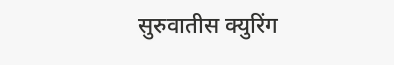सुरुवातीस क्युरिंग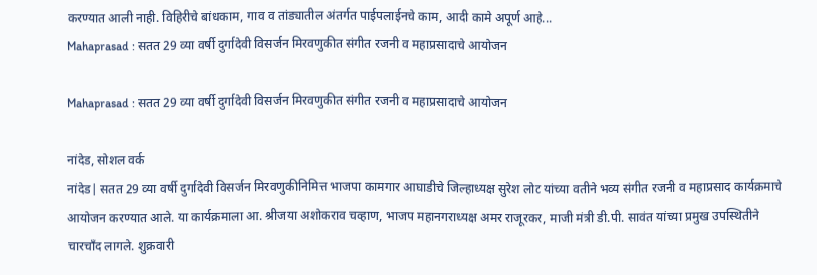करण्यात आली नाही. विहिरीचे बांधकाम, गाव व तांड्यातील अंतर्गत पाईपलाईनचे काम, आदी कामे अपूर्ण आहे...
Mahaprasad : सतत 29 व्या वर्षी दुर्गादेवी विसर्जन मिरवणुकीत संगीत रजनी व महाप्रसादाचे आयोजन

Mahaprasad : सतत 29 व्या वर्षी दुर्गादेवी विसर्जन मिरवणुकीत संगीत रजनी व महाप्रसादाचे आयोजन

नांदेड, सोशल वर्क
नांदेड| सतत 29 व्या वर्षी दुर्गादेवी विसर्जन मिरवणुकीनिमित्त भाजपा कामगार आघाडीचे जिल्हाध्यक्ष सुरेश लोट यांच्या वतीने भव्य संगीत रजनी व महाप्रसाद कार्यक्रमाचे आयोजन करण्यात आले. या कार्यक्रमाला आ. श्रीजया अशोकराव चव्हाण, भाजप महानगराध्यक्ष अमर राजूरकर, माजी मंत्री डी.पी. सावंत यांच्या प्रमुख उपस्थितीने चारचाँद लागले. शुक्रवारी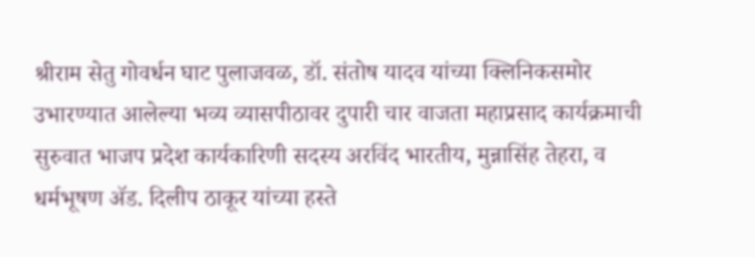श्रीराम सेतु गोवर्धन घाट पुलाजवळ, डॉ. संतोष यादव यांच्या क्लिनिकसमोर उभारण्यात आलेल्या भव्य व्यासपीठावर दुपारी चार वाजता महाप्रसाद कार्यक्रमाची सुरुवात भाजप प्रदेश कार्यकारिणी सदस्य अरविंद भारतीय, मुन्नासिंह तेहरा, व धर्मभूषण ॲड. दिलीप ठाकूर यांच्या हस्ते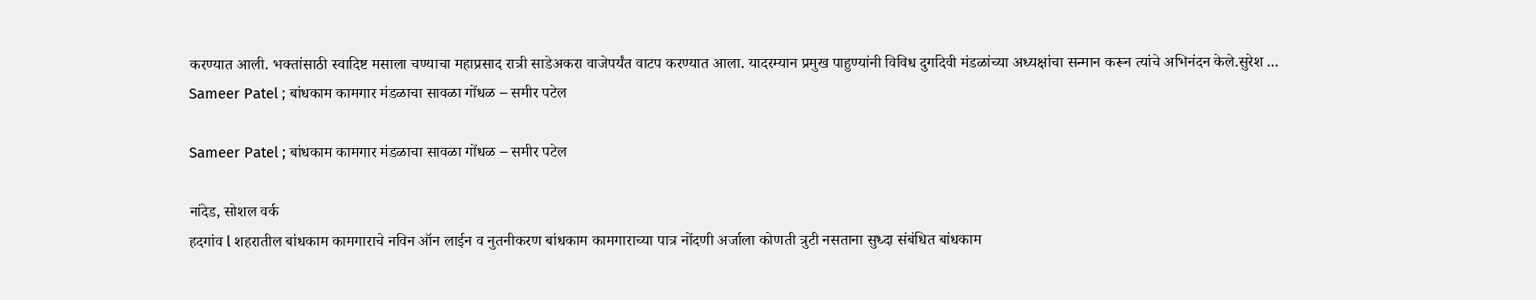करण्यात आली. भक्तांसाठी स्वादिष्ट मसाला चण्याचा महाप्रसाद रात्री साडेअकरा वाजेपर्यंत वाटप करण्यात आला. यादरम्यान प्रमुख पाहुण्यांनी विविध दुर्गादेवी मंडळांच्या अध्यक्षांचा सन्मान करून त्यांचे अभिनंदन केले.सुरेश ...
Sameer Patel ; बांधकाम कामगार मंडळाचा सावळा गोंधळ – समीर पटेल

Sameer Patel ; बांधकाम कामगार मंडळाचा सावळा गोंधळ – समीर पटेल

नांदेड, सोशल वर्क
हदगांव l शहरातील बांधकाम कामगाराचे नविन ऑन लाईन व नुतनीकरण बांधकाम कामगाराच्या पात्र नोंदणी अर्जाला कोणती त्रुटी नसताना सुध्दा संबंधित बांधकाम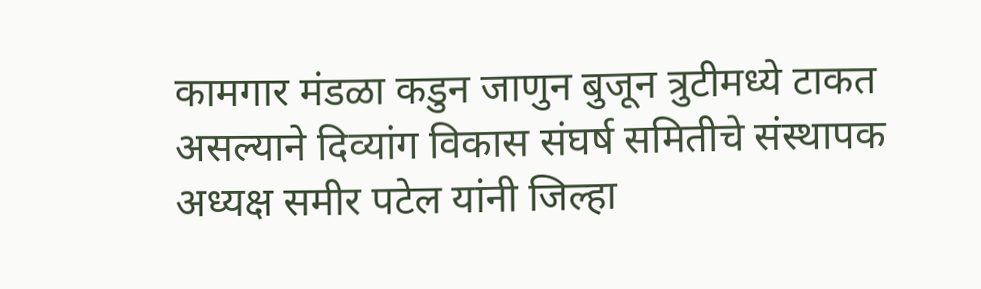कामगार मंडळा कडुन जाणुन बुजून त्रुटीमध्ये टाकत असल्याने दिव्यांग विकास संघर्ष समितीचे संस्थापक अध्यक्ष समीर पटेल यांनी जिल्हा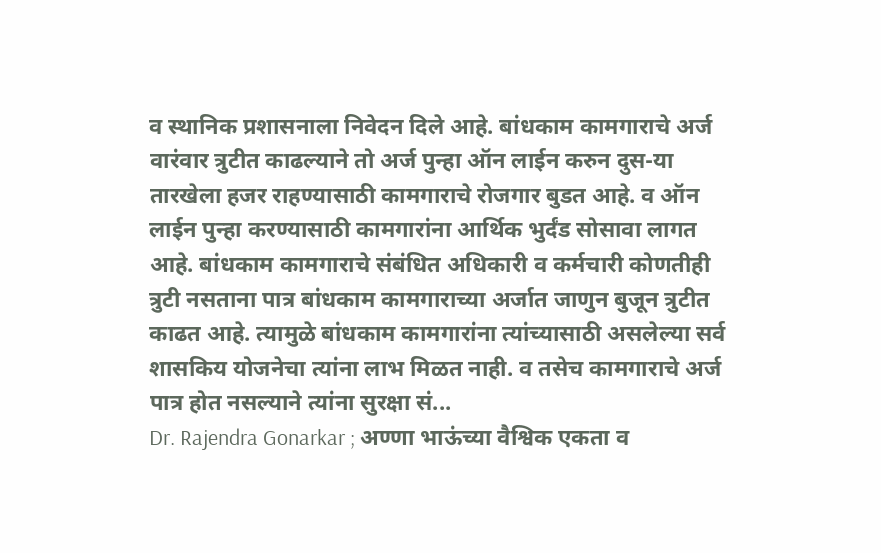व स्थानिक प्रशासनाला निवेदन दिले आहे. बांधकाम कामगाराचे अर्ज वारंवार त्रुटीत काढल्याने तो अर्ज पुन्हा ऑन लाईन करुन दुस-या तारखेला हजर राहण्यासाठी कामगाराचे रोजगार बुडत आहे. व ऑन लाईन पुन्हा करण्यासाठी कामगारांना आर्थिक भुर्दंड सोसावा लागत आहे. बांधकाम कामगाराचे सं‍बंधित अधिकारी व कर्मचारी कोणतीही त्रुटी नसताना पात्र बांधकाम कामगाराच्या अर्जात जाणुन बुजून त्रुटीत काढत आहे. त्यामुळे बांधकाम कामगारांना त्यांच्यासाठी असलेल्या सर्व शासकिय योजनेचा त्यांना लाभ मिळत नाही. व तसेच कामगाराचे अर्ज पात्र होत नसल्याने त्यांना सुरक्षा सं...
Dr. Rajendra Gonarkar ; अण्णा भाऊंच्या वैश्विक एकता व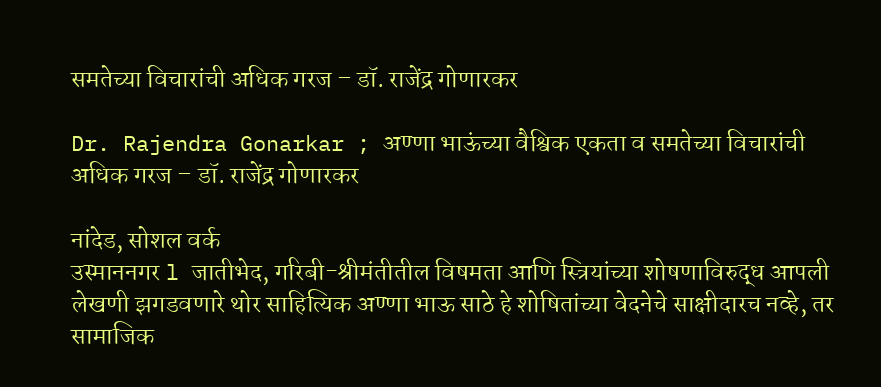समतेच्या विचारांची अधिक गरज – डॉ. राजेंद्र गोणारकर

Dr. Rajendra Gonarkar ; अण्णा भाऊंच्या वैश्विक एकता व समतेच्या विचारांची अधिक गरज – डॉ. राजेंद्र गोणारकर

नांदेड, सोशल वर्क
उस्माननगर l जातीभेद, गरिबी-श्रीमंतीतील विषमता आणि स्त्रियांच्या शोषणाविरुद्ध आपली लेखणी झगडवणारे थोर साहित्यिक अण्णा भाऊ साठे हे शोषितांच्या वेदनेचे साक्षीदारच नव्हे, तर सामाजिक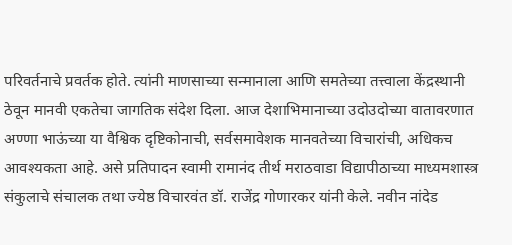परिवर्तनाचे प्रवर्तक होते. त्यांनी माणसाच्या सन्मानाला आणि समतेच्या तत्त्वाला केंद्रस्थानी ठेवून मानवी एकतेचा जागतिक संदेश दिला. आज देशाभिमानाच्या उदोउदोच्या वातावरणात अण्णा भाऊंच्या या वैश्विक दृष्टिकोनाची, सर्वसमावेशक मानवतेच्या विचारांची, अधिकच आवश्यकता आहे. असे प्रतिपादन स्वामी रामानंद तीर्थ मराठवाडा विद्यापीठाच्या माध्यमशास्त्र संकुलाचे संचालक तथा ज्येष्ठ विचारवंत डॉ. राजेंद्र गोणारकर यांनी केले. नवीन नांदेड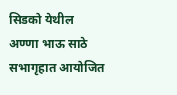सिडको येथील अण्णा भाऊ साठे सभागृहात आयोजित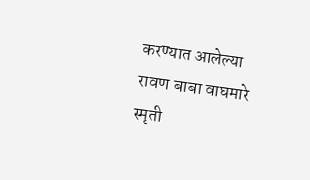करण्यात आलेल्या रावण बाबा वाघमारे स्मृती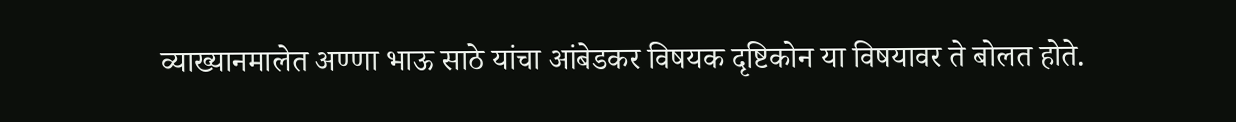व्याख्यानमालेत अण्णा भाऊ साठे यांचा आंबेडकर विषयक दृष्टिकोन या विषयावर ते बोलत होते.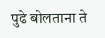पुढे बोलताना ते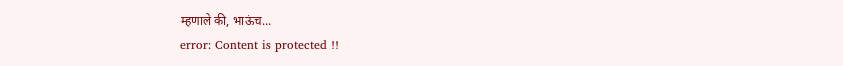म्हणाले की, भाऊंच...
error: Content is protected !!